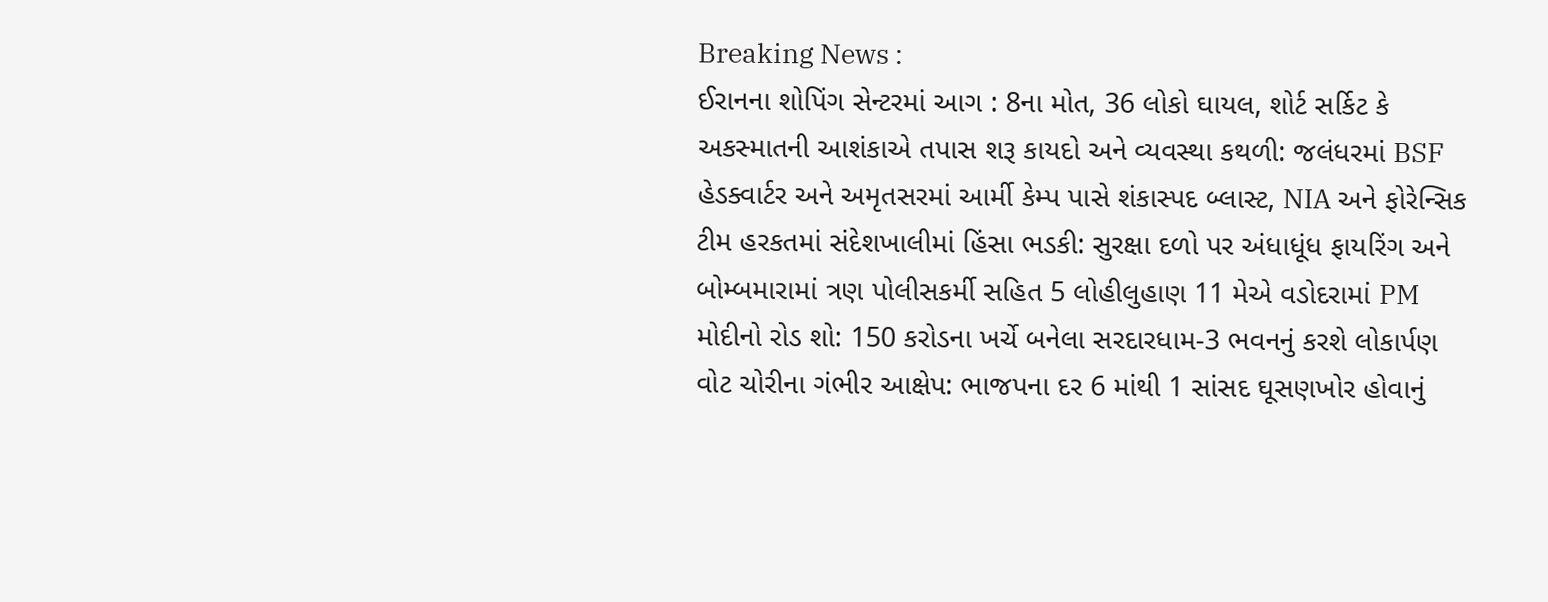Breaking News :
ઈરાનના શોપિંગ સેન્ટરમાં આગ : 8ના મોત, 36 લોકો ઘાયલ, શોર્ટ સર્કિટ કે અકસ્માતની આશંકાએ તપાસ શરૂ કાયદો અને વ્યવસ્થા કથળી: જલંધરમાં BSF હેડક્વાર્ટર અને અમૃતસરમાં આર્મી કેમ્પ પાસે શંકાસ્પદ બ્લાસ્ટ, NIA અને ફોરેન્સિક ટીમ હરકતમાં સંદેશખાલીમાં હિંસા ભડકી: સુરક્ષા દળો પર અંધાધૂંધ ફાયરિંગ અને બોમ્બમારામાં ત્રણ પોલીસકર્મી સહિત 5 લોહીલુહાણ 11 મેએ વડોદરામાં PM મોદીનો રોડ શો: 150 કરોડના ખર્ચે બનેલા સરદારધામ-3 ભવનનું કરશે લોકાર્પણ વોટ ચોરીના ગંભીર આક્ષેપ: ભાજપના દર 6 માંથી 1 સાંસદ ઘૂસણખોર હોવાનું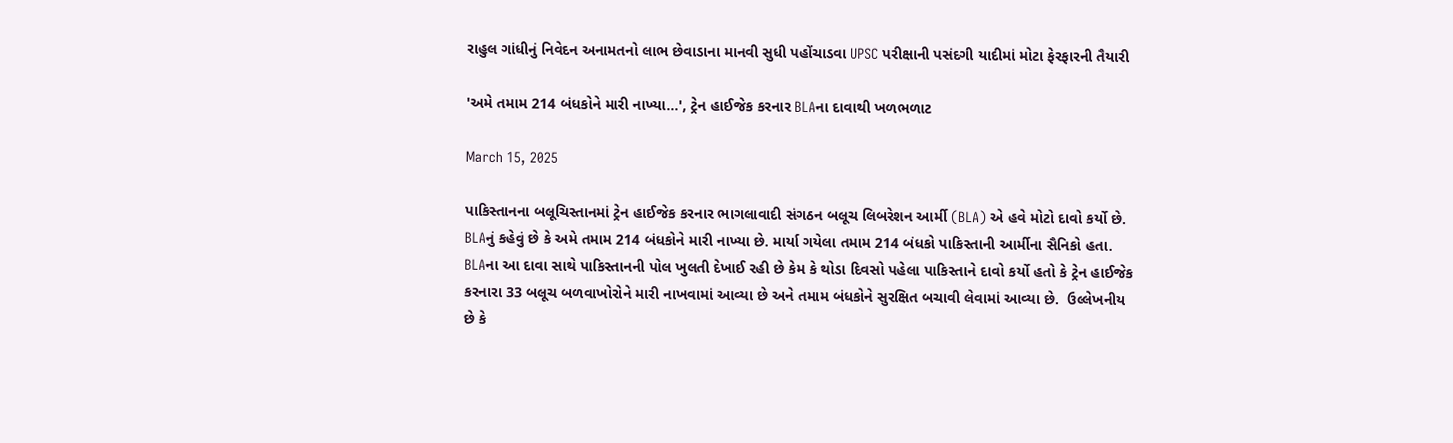રાહુલ ગાંધીનું નિવેદન અનામતનો લાભ છેવાડાના માનવી સુધી પહોંચાડવા UPSC પરીક્ષાની પસંદગી યાદીમાં મોટા ફેરફારની તૈયારી

'અમે તમામ 214 બંધકોને મારી નાખ્યા...', ટ્રેન હાઈજેક કરનાર BLAના દાવાથી ખળભળાટ

March 15, 2025

પાકિસ્તાનના બલૂચિસ્તાનમાં ટ્રેન હાઈજેક કરનાર ભાગલાવાદી સંગઠન બલૂચ લિબરેશન આર્મી (BLA) એ હવે મોટો દાવો કર્યો છે. BLAનું કહેવું છે કે અમે તમામ 214 બંધકોને મારી નાખ્યા છે. માર્યા ગયેલા તમામ 214 બંધકો પાકિસ્તાની આર્મીના સૈનિકો હતા. BLAના આ દાવા સાથે પાકિસ્તાનની પોલ ખુલતી દેખાઈ રહી છે કેમ કે થોડા દિવસો પહેલા પાકિસ્તાને દાવો કર્યો હતો કે ટ્રેન હાઈજેક કરનારા 33 બલૂચ બળવાખોરોને મારી નાખવામાં આવ્યા છે અને તમામ બંધકોને સુરક્ષિત બચાવી લેવામાં આવ્યા છે.  ઉલ્લેખનીય છે કે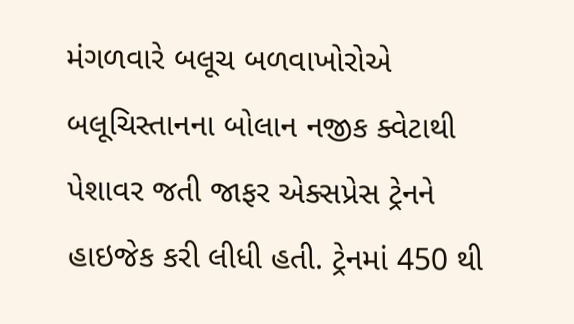મંગળવારે બલૂચ બળવાખોરોએ બલૂચિસ્તાનના બોલાન નજીક ક્વેટાથી પેશાવર જતી જાફર એક્સપ્રેસ ટ્રેનને હાઇજેક કરી લીધી હતી. ટ્રેનમાં 450 થી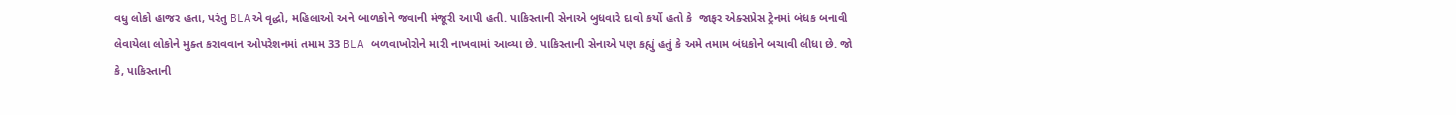વધુ લોકો હાજર હતા, પરંતુ BLAએ વૃદ્ધો, મહિલાઓ અને બાળકોને જવાની મંજૂરી આપી હતી. પાકિસ્તાની સેનાએ બુધવારે દાવો કર્યો હતો કે  જાફર એક્સપ્રેસ ટ્રેનમાં બંધક બનાવી લેવાયેલા લોકોને મુક્ત કરાવવાન ઓપરેશનમાં તમામ 33 BLA બળવાખોરોને મારી નાખવામાં આવ્યા છે. પાકિસ્તાની સેનાએ પણ કહ્યું હતું કે અમે તમામ બંધકોને બચાવી લીધા છે. જો કે, પાકિસ્તાની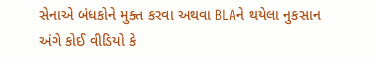સેનાએ બંધકોને મુક્ત કરવા અથવા BLAને થયેલા નુકસાન અંગે કોઈ વીડિયો કે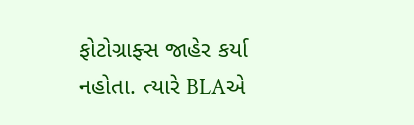ફોટોગ્રાફ્સ જાહેર કર્યા નહોતા. ત્યારે BLAએ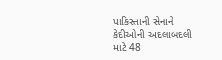પાકિસ્તાની સેનાને કેદીઓની અદલાબદલી માટે 48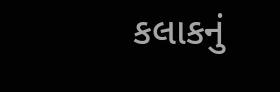કલાકનું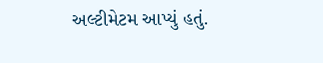અલ્ટીમેટમ આપ્યું હતું.